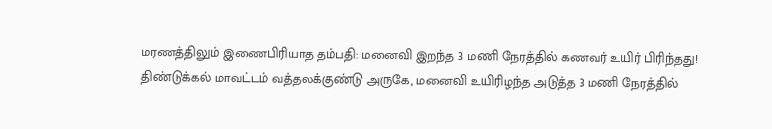மரணத்திலும் இணைபிரியாத தம்பதி: மனைவி இறந்த 3 மணி நேரத்தில் கணவர் உயிர் பிரிந்தது!
திண்டுக்கல் மாவட்டம் வத்தலக்குண்டு அருகே, மனைவி உயிரிழந்த அடுத்த 3 மணி நேரத்தில்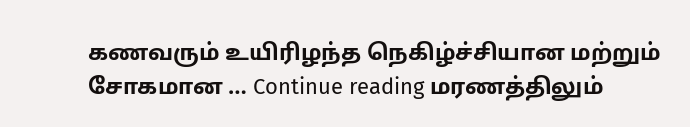கணவரும் உயிரிழந்த நெகிழ்ச்சியான மற்றும் சோகமான … Continue reading மரணத்திலும்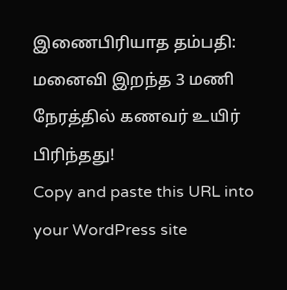இணைபிரியாத தம்பதி: மனைவி இறந்த 3 மணி நேரத்தில் கணவர் உயிர் பிரிந்தது!
Copy and paste this URL into your WordPress site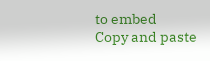to embed
Copy and paste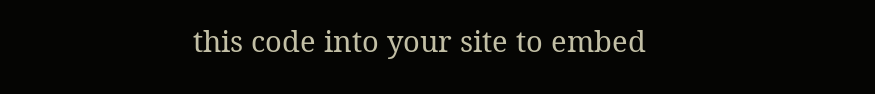this code into your site to embed